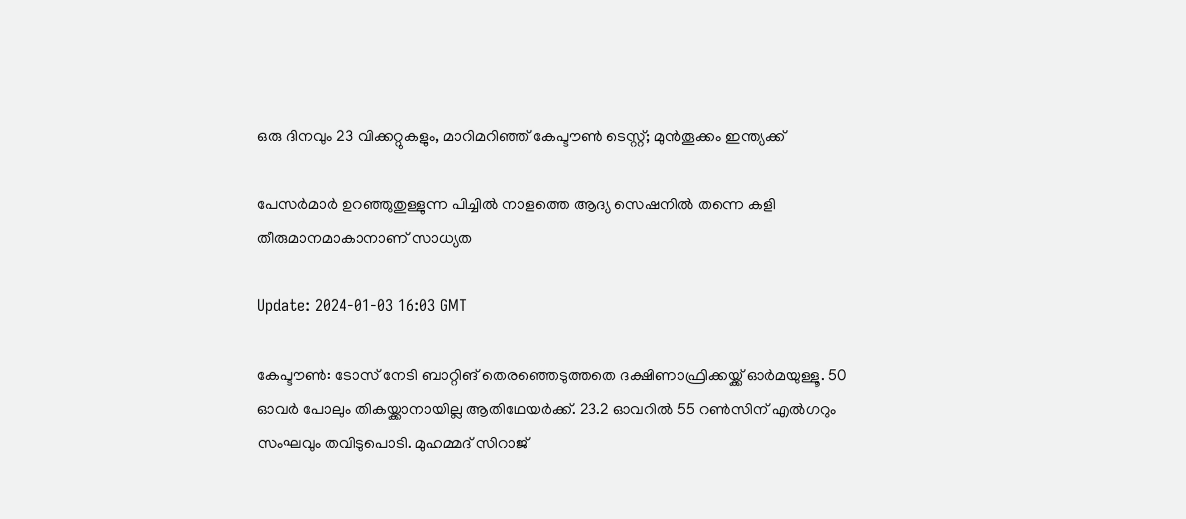ഒരു ദിനവും 23 വിക്കറ്റുകളും, മാറിമറിഞ്ഞ് കേപ്ടൗൺ ടെസ്റ്റ്; മുൻതൂക്കം ഇന്ത്യക്ക്

പേസർമാർ ഉറഞ്ഞുതുള്ളുന്ന പിച്ചിൽ നാളത്തെ ആദ്യ സെഷനിൽ തന്നെ കളി തീരുമാനമാകാനാണ് സാധ്യത

Update: 2024-01-03 16:03 GMT

കേപ്ടൗൺ: ടോസ് നേടി ബാറ്റിങ് തെരഞ്ഞെടുത്തതെ ദക്ഷിണാഫ്രിക്കയ്ക്ക് ഓർമയുള്ളൂ. 50 ഓവർ പോലും തികയ്ക്കാനായില്ല ആതിഥേയർക്ക്. 23.2 ഓവറിൽ 55 റൺസിന് എൽഗറും സംഘവും തവിടുപൊടി. മുഹമ്മദ് സിറാജ്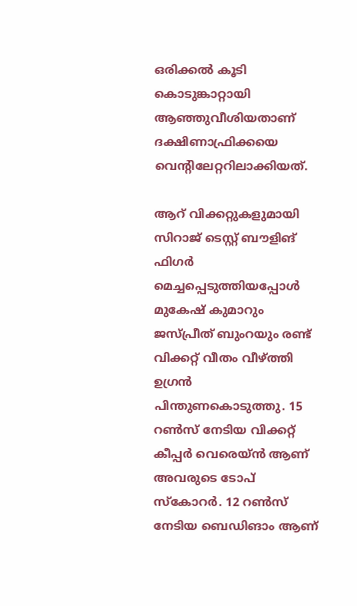ഒരിക്കൽ കൂടി കൊടുങ്കാറ്റായി ആഞ്ഞുവീശിയതാണ് ദക്ഷിണാഫ്രിക്കയെ വെന്റിലേറ്ററിലാക്കിയത്.

ആറ് വിക്കറ്റുകളുമായി സിറാജ് ടെസ്റ്റ് ബൗളിങ് ഫിഗർ മെച്ചപ്പെടുത്തിയപ്പോൾ മുകേഷ് കുമാറും ജസ്പ്രീത് ബുംറയും രണ്ട് വിക്കറ്റ് വീതം വീഴ്ത്തി ഉഗ്രൻ പിന്തുണകൊടുത്തു. 15 റൺസ് നേടിയ വിക്കറ്റ് കീപ്പർ വെരെയ്ൻ ആണ് അവരുടെ ടോപ് സ്‌കോറർ. 12 റൺസ് നേടിയ ബെഡിങാം ആണ്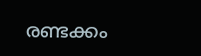രണ്ടക്കം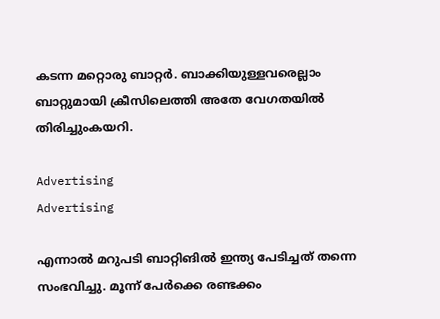കടന്ന മറ്റൊരു ബാറ്റർ. ബാക്കിയുള്ളവരെല്ലാം ബാറ്റുമായി ക്രീസിലെത്തി അതേ വേഗതയിൽ തിരിച്ചുംകയറി.

Advertising
Advertising

എന്നാൽ മറുപടി ബാറ്റിങിൽ ഇന്ത്യ പേടിച്ചത് തന്നെ സംഭവിച്ചു. മൂന്ന് പേർക്കെ രണ്ടക്കം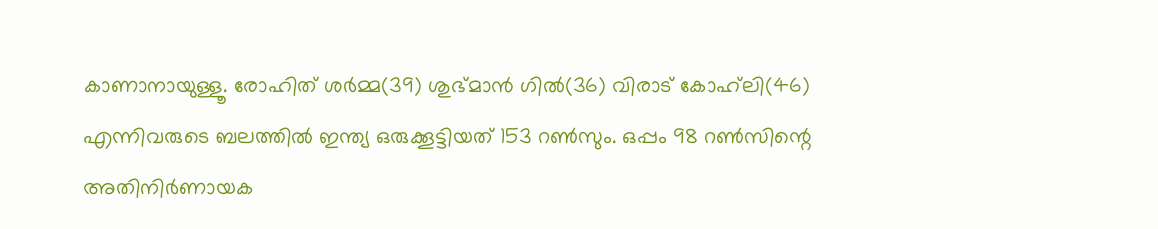കാണാനായുള്ളൂ. രോഹിത് ശർമ്മ(39) ശുഭ്മാൻ ഗിൽ(36) വിരാട് കോഹ്‌ലി(46) എന്നിവരുടെ ബലത്തിൽ ഇന്ത്യ ഒരുക്കൂട്ടിയത് 153 റൺസും. ഒപ്പം 98 റൺസിന്റെ അതിനിർണായക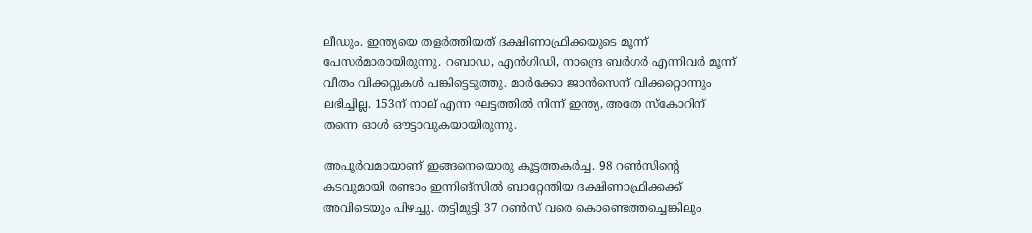ലീഡും. ഇന്ത്യയെ തളർത്തിയത് ദക്ഷിണാഫ്രിക്കയുടെ മൂന്ന് പേസർമാരായിരുന്നു. റബാഡ, എൻഗിഡി, നാന്ദ്രെ ബർഗർ എന്നിവർ മൂന്ന് വീതം വിക്കറ്റുകൾ പങ്കിട്ടെടുത്തു. മാർക്കോ ജാൻസെന് വിക്കറ്റൊന്നും ലഭിച്ചില്ല. 153ന് നാല് എന്ന ഘട്ടത്തിൽ നിന്ന് ഇന്ത്യ, അതേ സ്‌കോറിന് തന്നെ ഓൾ ഔട്ടാവുകയായിരുന്നു.

അപൂർവമായാണ് ഇങ്ങനെയൊരു കൂട്ടത്തകർച്ച. 98 റൺസിന്റെ കടവുമായി രണ്ടാം ഇന്നിങ്‌സിൽ ബാറ്റേന്തിയ ദക്ഷിണാഫ്രിക്കക്ക് അവിടെയും പിഴച്ചു. തട്ടിമുട്ടി 37 റൺസ് വരെ കൊണ്ടെത്തച്ചെങ്കിലും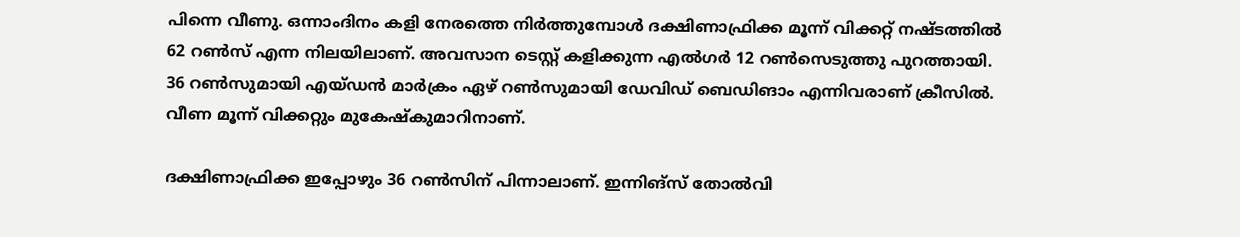പിന്നെ വീണു. ഒന്നാംദിനം കളി നേരത്തെ നിർത്തുമ്പോൾ ദക്ഷിണാഫ്രിക്ക മൂന്ന് വിക്കറ്റ് നഷ്ടത്തിൽ 62 റൺസ് എന്ന നിലയിലാണ്. അവസാന ടെസ്റ്റ് കളിക്കുന്ന എൽഗർ 12 റൺസെടുത്തു പുറത്തായി. 36 റൺസുമായി എയ്ഡൻ മാർക്രം ഏഴ് റൺസുമായി ഡേവിഡ് ബെഡിങാം എന്നിവരാണ് ക്രീസിൽ. വീണ മൂന്ന് വിക്കറ്റും മുകേഷ്‌കുമാറിനാണ്.

ദക്ഷിണാഫ്രിക്ക ഇപ്പോഴും 36 റൺസിന് പിന്നാലാണ്. ഇന്നിങ്‌സ് തോൽവി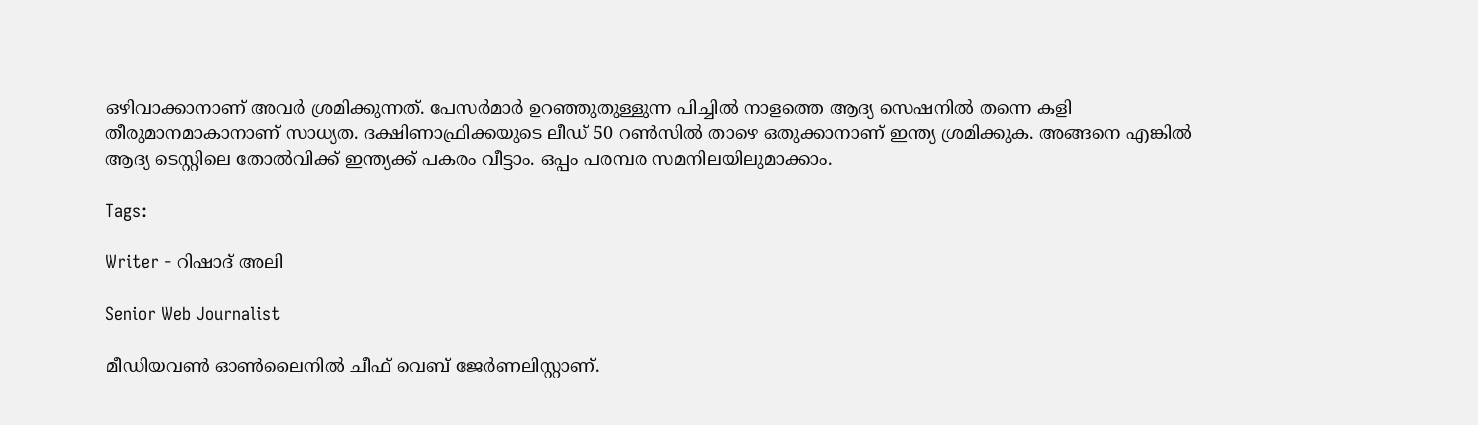ഒഴിവാക്കാനാണ് അവർ ശ്രമിക്കുന്നത്. പേസർമാർ ഉറഞ്ഞുതുള്ളുന്ന പിച്ചിൽ നാളത്തെ ആദ്യ സെഷനിൽ തന്നെ കളി തീരുമാനമാകാനാണ് സാധ്യത. ദക്ഷിണാഫ്രിക്കയുടെ ലീഡ് 50 റൺസിൽ താഴെ ഒതുക്കാനാണ് ഇന്ത്യ ശ്രമിക്കുക. അങ്ങനെ എങ്കിൽ ആദ്യ ടെസ്റ്റിലെ തോൽവിക്ക് ഇന്ത്യക്ക് പകരം വീട്ടാം. ഒപ്പം പരമ്പര സമനിലയിലുമാക്കാം.

Tags:

Writer - റിഷാദ് അലി

Senior Web Journalist

മീഡിയവൺ ഓൺലൈനിൽ ചീഫ് വെബ് ജേർണലിസ്റ്റാണ്.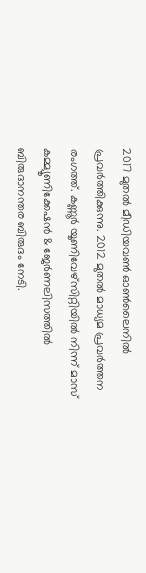2017 മുതൽ മീഡിയവൺ ഓൺലൈനിൽ പ്രവർത്തിക്കുന്നു. 2012 മുതൽ മാധ്യമ പ്രവർത്തന രംഗത്ത്. കണ്ണൂര്‍ യൂണിവേഴ്‌സിറ്റിയിൽ നിന്ന് മാസ് കമ്മ്യൂണിക്കേഷന്‍ & ജേര്‍ണലിസത്തില്‍ ബിരുദാനന്തര ബിരുദം നേടി.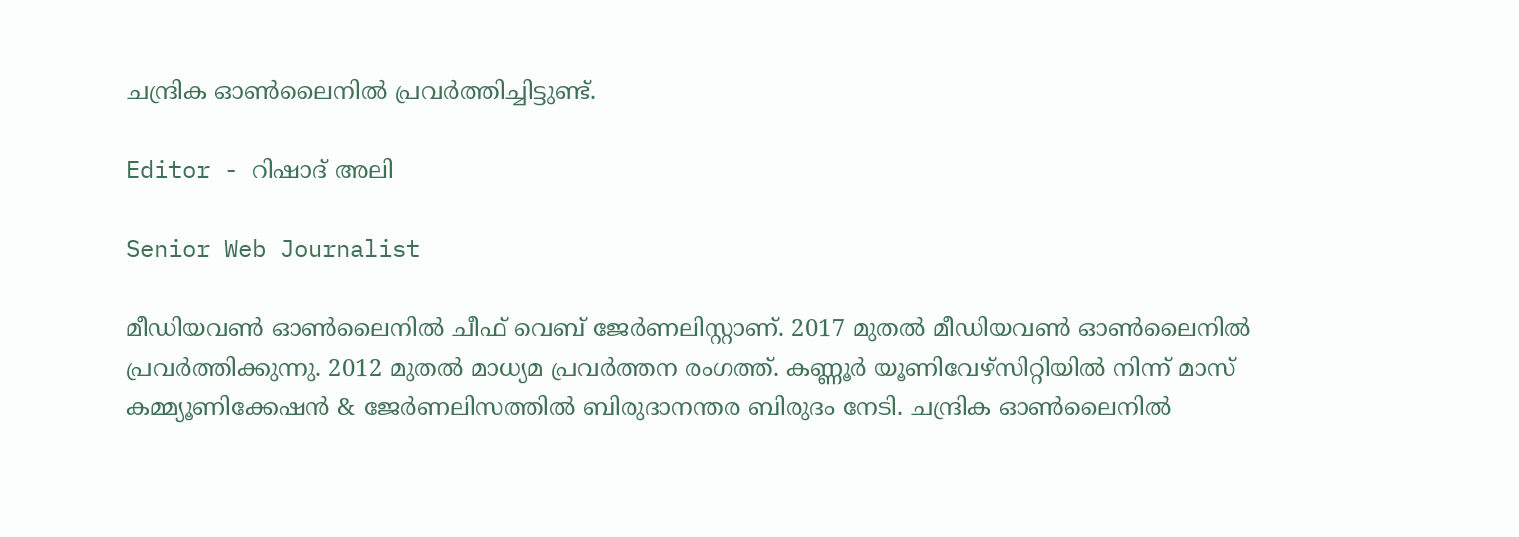ചന്ദ്രിക ഓണ്‍ലൈനില്‍ പ്രവര്‍ത്തിച്ചിട്ടുണ്ട്.

Editor - റിഷാദ് അലി

Senior Web Journalist

മീഡിയവൺ ഓൺലൈനിൽ ചീഫ് വെബ് ജേർണലിസ്റ്റാണ്. 2017 മുതൽ മീഡിയവൺ ഓൺലൈനിൽ പ്രവർത്തിക്കുന്നു. 2012 മുതൽ മാധ്യമ പ്രവർത്തന രംഗത്ത്. കണ്ണൂര്‍ യൂണിവേഴ്‌സിറ്റിയിൽ നിന്ന് മാസ് കമ്മ്യൂണിക്കേഷന്‍ & ജേര്‍ണലിസത്തില്‍ ബിരുദാനന്തര ബിരുദം നേടി. ചന്ദ്രിക ഓണ്‍ലൈനില്‍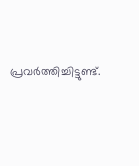പ്രവര്‍ത്തിച്ചിട്ടുണ്ട്.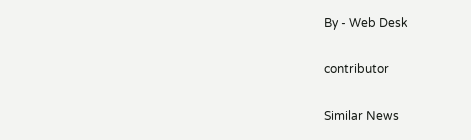By - Web Desk

contributor

Similar News